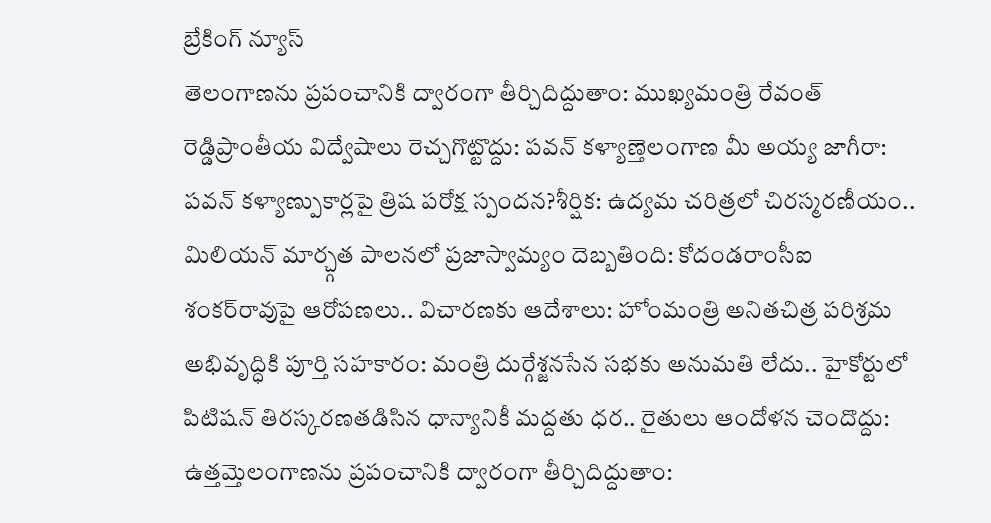బ్రేకింగ్ న్యూస్
తెలంగాణను ప్రపంచానికి ద్వారంగా తీర్చిదిద్దుతాం: ముఖ్యమంత్రి రేవంత్ రెడ్డిప్రాంతీయ విద్వేషాలు రెచ్చగొట్టొద్దు: పవన్ కళ్యాణ్తెలంగాణ మీ అయ్య జాగీరా: పవన్ కళ్యాణ్పుకార్లపై త్రిష పరోక్ష స్పందన?శీర్షిక: ఉద్యమ చరిత్రలో చిరస్మరణీయం.. మిలియన్ మార్చ్గత పాలనలో ప్రజాస్వామ్యం దెబ్బతింది: కోదండరాంసీఐ శంకర్‌రావుపై ఆరోపణలు.. విచారణకు ఆదేశాలు: హోంమంత్రి అనితచిత్ర పరిశ్రమ అభివృద్ధికి పూర్తి సహకారం: మంత్రి దుర్గేశ్జనసేన సభకు అనుమతి లేదు.. హైకోర్టులో పిటిషన్ తిరస్కరణతడిసిన ధాన్యానికీ మద్దతు ధర.. రైతులు ఆందోళన చెందొద్దు: ఉత్తమ్తెలంగాణను ప్రపంచానికి ద్వారంగా తీర్చిదిద్దుతాం: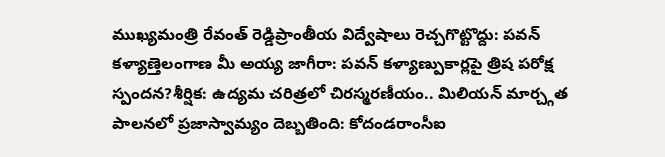ముఖ్యమంత్రి రేవంత్ రెడ్డిప్రాంతీయ విద్వేషాలు రెచ్చగొట్టొద్దు: పవన్ కళ్యాణ్తెలంగాణ మీ అయ్య జాగీరా: పవన్ కళ్యాణ్పుకార్లపై త్రిష పరోక్ష స్పందన?శీర్షిక: ఉద్యమ చరిత్రలో చిరస్మరణీయం.. మిలియన్ మార్చ్గత పాలనలో ప్రజాస్వామ్యం దెబ్బతింది: కోదండరాంసీఐ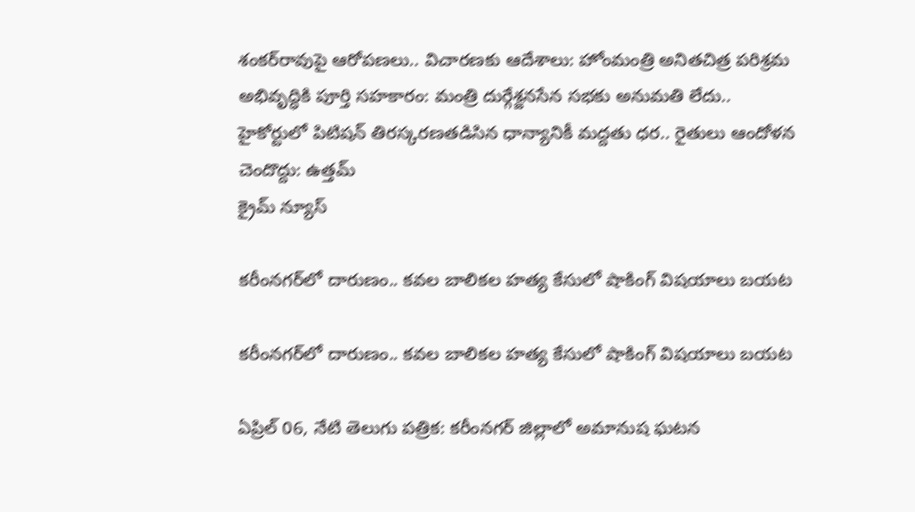శంకర్‌రావుపై ఆరోపణలు.. విచారణకు ఆదేశాలు: హోంమంత్రి అనితచిత్ర పరిశ్రమ అభివృద్ధికి పూర్తి సహకారం: మంత్రి దుర్గేశ్జనసేన సభకు అనుమతి లేదు.. హైకోర్టులో పిటిషన్ తిరస్కరణతడిసిన ధాన్యానికీ మద్దతు ధర.. రైతులు ఆందోళన చెందొద్దు: ఉత్తమ్
క్రైమ్ న్యూస్

కరీంనగర్‌లో దారుణం.. కవల బాలికల హత్య కేసులో షాకింగ్ విషయాలు బయట

కరీంనగర్‌లో దారుణం.. కవల బాలికల హత్య కేసులో షాకింగ్ విషయాలు బయట

ఏప్రిల్ 06, నేటి తెలుగు పత్రిక: కరీంనగర్ జిల్లాలో అమానుష ఘటన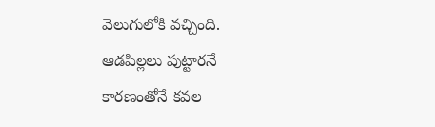వెలుగులోకి వచ్చింది. ఆడపిల్లలు పుట్టారనే కారణంతోనే కవల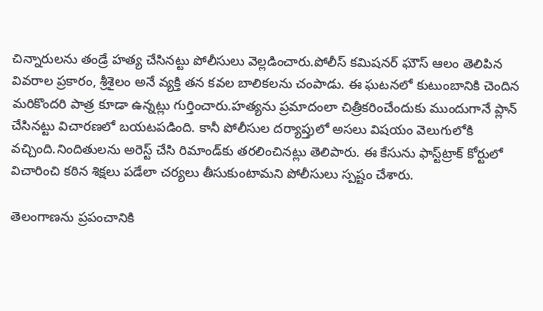చిన్నారులను తండ్రే హత్య చేసినట్టు పోలీసులు వెల్లడించారు.పోలీస్ కమిషనర్ ఘౌస్ ఆలం తెలిపిన వివరాల ప్రకారం, శ్రీశైలం అనే వ్యక్తి తన కవల బాలికలను చంపాడు. ఈ ఘటనలో కుటుంబానికి చెందిన మరికొందరి పాత్ర కూడా ఉన్నట్లు గుర్తించారు.హత్యను ప్రమాదంలా చిత్రీకరించేందుకు ముందుగానే ప్లాన్ చేసినట్టు విచారణలో బయటపడింది. కానీ పోలీసుల దర్యాప్తులో అసలు విషయం వెలుగులోకి వచ్చింది.నిందితులను అరెస్ట్ చేసి రిమాండ్‌కు తరలించినట్లు తెలిపారు. ఈ కేసును ఫాస్ట్‌ట్రాక్ కోర్టులో విచారించి కఠిన శిక్షలు పడేలా చర్యలు తీసుకుంటామని పోలీసులు స్పష్టం చేశారు.

తెలంగాణను ప్రపంచానికి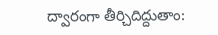ద్వారంగా తీర్చిదిద్దుతాం: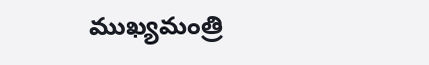ముఖ్యమంత్రి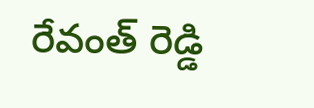రేవంత్ రెడ్డి